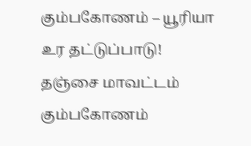கும்பகோணம் – யூரியா உர தட்டுப்பாடு!
தஞ்சை மாவட்டம் கும்பகோணம்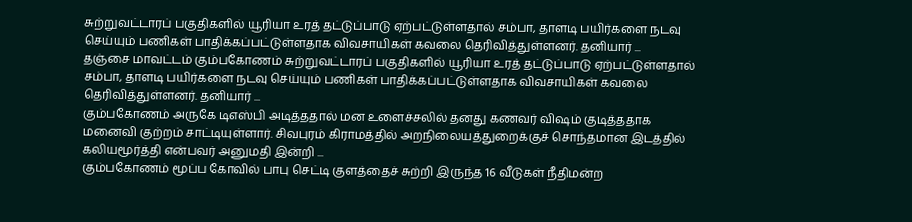சுற்றுவட்டாரப் பகுதிகளில் யூரியா உரத் தட்டுப்பாடு ஏற்பட்டுள்ளதால் சம்பா, தாளடி பயிர்களை நடவு செய்யும் பணிகள் பாதிக்கப்பட்டுள்ளதாக விவசாயிகள் கவலை தெரிவித்துள்ளனர். தனியார் ...
தஞ்சை மாவட்டம் கும்பகோணம் சுற்றுவட்டாரப் பகுதிகளில் யூரியா உரத் தட்டுப்பாடு ஏற்பட்டுள்ளதால் சம்பா, தாளடி பயிர்களை நடவு செய்யும் பணிகள் பாதிக்கப்பட்டுள்ளதாக விவசாயிகள் கவலை தெரிவித்துள்ளனர். தனியார் ...
கும்பகோணம் அருகே டிஎஸ்பி அடித்ததால் மன உளைச்சலில் தனது கணவர் விஷம் குடித்ததாக மனைவி குற்றம் சாட்டியுள்ளார். சிவபுரம் கிராமத்தில் அறநிலையத்துறைக்குச் சொந்தமான இடத்தில் கலியமூர்த்தி என்பவர் அனுமதி இன்றி ...
கும்பகோணம் மூப்ப கோவில் பாபு செட்டி குளத்தைச் சுற்றி இருந்த 16 வீடுகள் நீதிமன்ற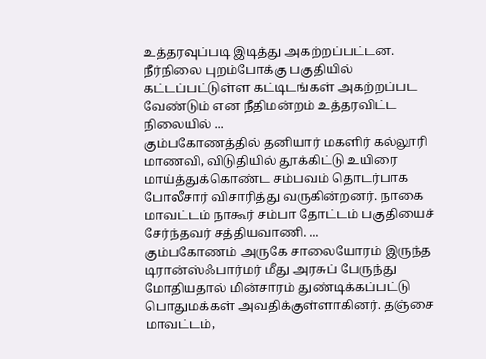உத்தரவுப்படி இடித்து அகற்றப்பட்டன. நீர்நிலை புறம்போக்கு பகுதியில் கட்டப்பட்டுள்ள கட்டிடங்கள் அகற்றப்பட வேண்டும் என நீதிமன்றம் உத்தரவிட்ட நிலையில் ...
கும்பகோணத்தில் தனியார் மகளிர் கல்லூரி மாணவி, விடுதியில் தூக்கிட்டு உயிரை மாய்த்துக்கொண்ட சம்பவம் தொடர்பாக போலீசார் விசாரித்து வருகின்றனர். நாகை மாவட்டம் நாகூர் சம்பா தோட்டம் பகுதியைச் சேர்ந்தவர் சத்தியவாணி. ...
கும்பகோணம் அருகே சாலையோரம் இருந்த டிரான்ஸ்ஃபார்மர் மீது அரசுப் பேருந்து மோதியதால் மின்சாரம் துண்டிக்கப்பட்டு பொதுமக்கள் அவதிக்குள்ளாகினர். தஞ்சை மாவட்டம்,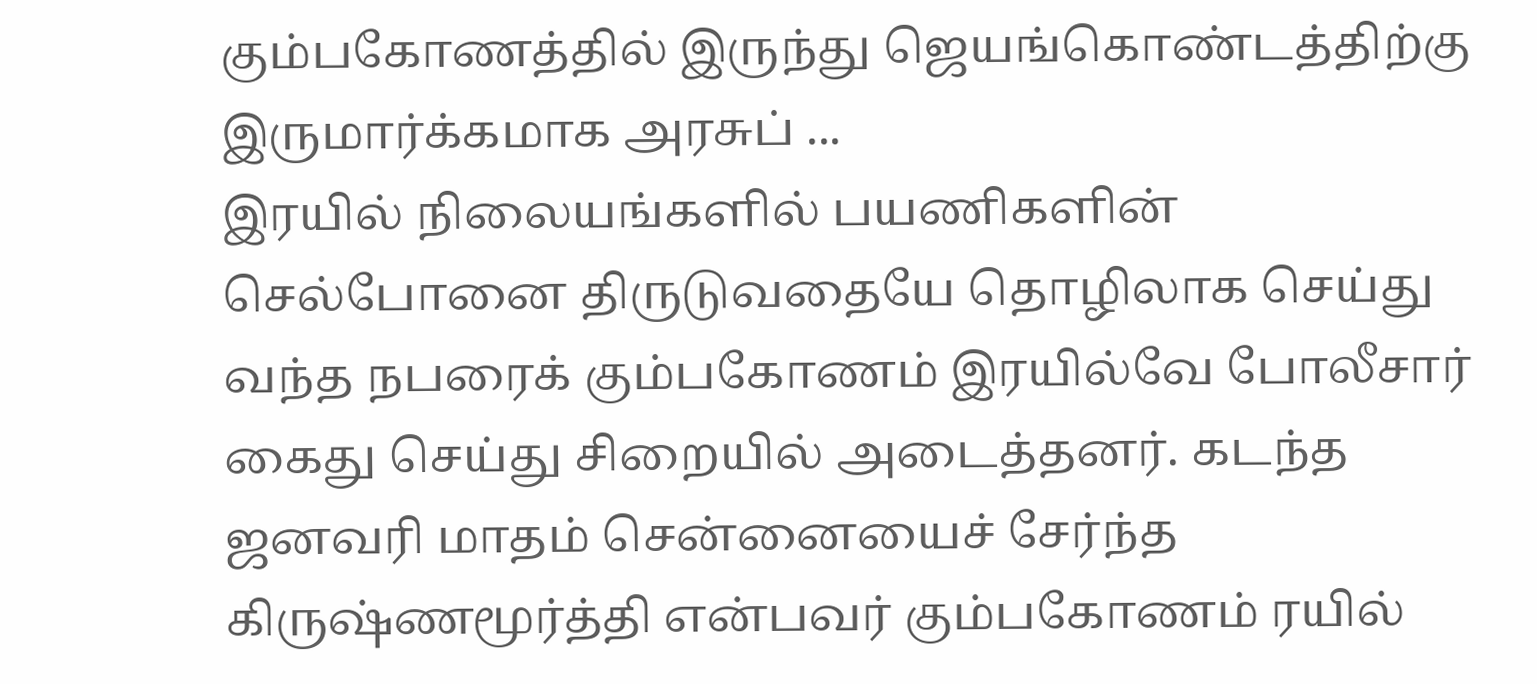கும்பகோணத்தில் இருந்து ஜெயங்கொண்டத்திற்கு இருமார்க்கமாக அரசுப் ...
இரயில் நிலையங்களில் பயணிகளின் செல்போனை திருடுவதையே தொழிலாக செய்து வந்த நபரைக் கும்பகோணம் இரயில்வே போலீசார் கைது செய்து சிறையில் அடைத்தனர். கடந்த ஜனவரி மாதம் சென்னையைச் சேர்ந்த கிருஷ்ணமூர்த்தி என்பவர் கும்பகோணம் ரயில்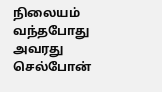நிலையம் வந்தபோது அவரது செல்போன்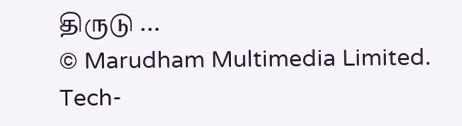திருடு ...
© Marudham Multimedia Limited.
Tech-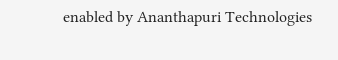enabled by Ananthapuri Technologies